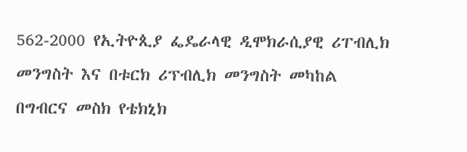562-2000 የኢትዮጲያ ፌዴራላዊ ዲሞክራሲያዊ ሪፐብሊክ መንግስት እና በቱርክ ሪፕብሊክ መንግስት መካከል በግብርና መስክ የቴክኒክ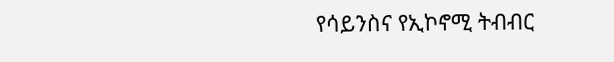የሳይንስና የኢኮኖሚ ትብብር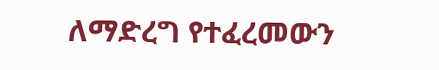ለማድረግ የተፈረመውን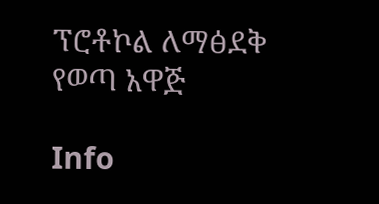ፕሮቶኮል ለማፅደቅ የወጣ አዋጅ

Info